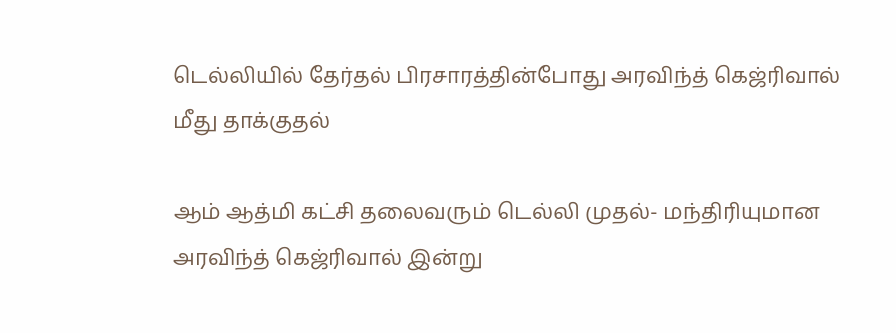டெல்லியில் தேர்தல் பிரசாரத்தின்போது அரவிந்த் கெஜ்ரிவால் மீது தாக்குதல்

ஆம் ஆத்மி கட்சி தலைவரும் டெல்லி முதல்- மந்திரியுமான அரவிந்த் கெஜ்ரிவால் இன்று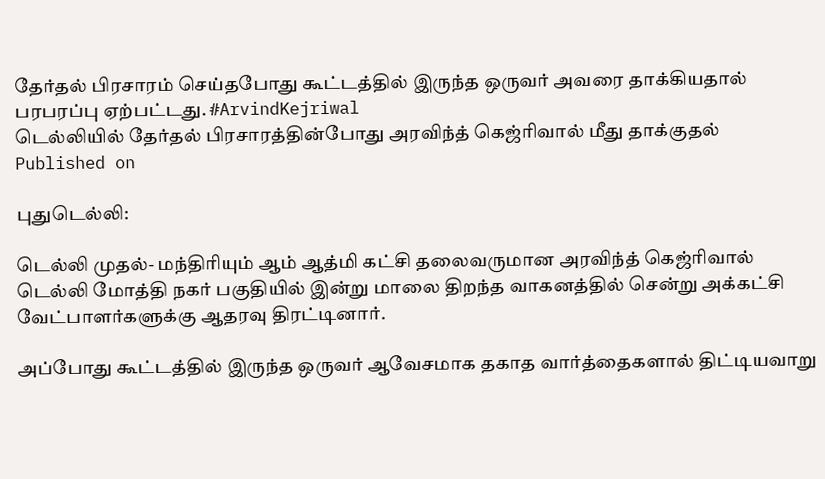தேர்தல் பிரசாரம் செய்தபோது கூட்டத்தில் இருந்த ஒருவர் அவரை தாக்கியதால் பரபரப்பு ஏற்பட்டது. #ArvindKejriwal
டெல்லியில் தேர்தல் பிரசாரத்தின்போது அரவிந்த் கெஜ்ரிவால் மீது தாக்குதல்
Published on

புதுடெல்லி:

டெல்லி முதல்- மந்திரியும் ஆம் ஆத்மி கட்சி தலைவருமான அரவிந்த் கெஜ்ரிவால் டெல்லி மோத்தி நகர் பகுதியில் இன்று மாலை திறந்த வாகனத்தில் சென்று அக்கட்சி வேட்பாளர்களுக்கு ஆதரவு திரட்டினார்.

அப்போது கூட்டத்தில் இருந்த ஒருவர் ஆவேசமாக தகாத வார்த்தைகளால் திட்டியவாறு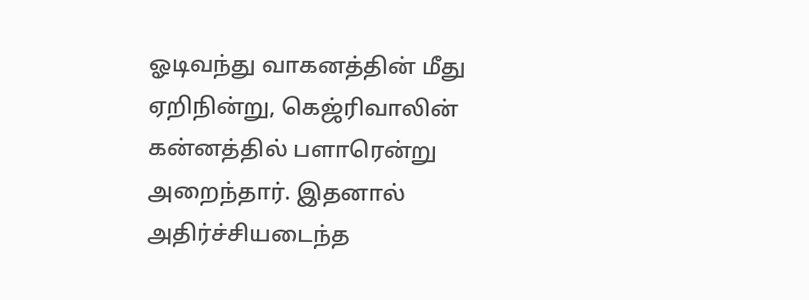ஓடிவந்து வாகனத்தின் மீது ஏறிநின்று, கெஜ்ரிவாலின் கன்னத்தில் பளாரென்று அறைந்தார். இதனால் அதிர்ச்சியடைந்த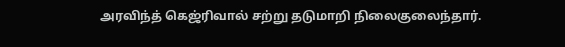அரவிந்த் கெஜ்ரிவால் சற்று தடுமாறி நிலைகுலைந்தார்.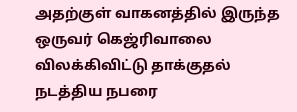அதற்குள் வாகனத்தில் இருந்த ஒருவர் கெஜ்ரிவாலை விலக்கிவிட்டு தாக்குதல் நடத்திய நபரை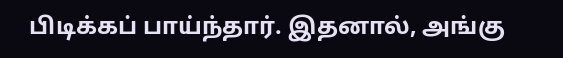பிடிக்கப் பாய்ந்தார். இதனால், அங்கு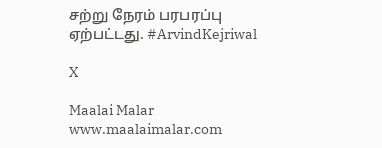சற்று நேரம் பரபரப்பு ஏற்பட்டது. #ArvindKejriwal

X

Maalai Malar
www.maalaimalar.com